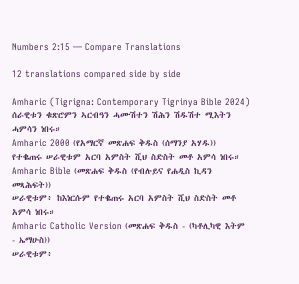Numbers 2:15 — Compare Translations

12 translations compared side by side

Amharic (Tigrigna: Contemporary Tigrinya Bible 2024)
ሰራዊቱን ቁጽሮምን ኣርብዓን ሓሙሽተን ሽሕን ሽዱሽተ ሚእትን ሓምሳን ነበሩ።
Amharic 2000 (የአማርኛ መጽሐፍ ቅዱስ (ሰማንያ አሃዱ))
የተቈጠሩ ሠራዊቱም አርባ አምስት ሺህ ስድስት መቶ አምሳ ነበሩ።
Amharic Bible (መጽሐፍ ቅዱስ (የብሉይና የሐዲስ ኪዳን መጻሕፍት))
ሠራዊቱም፥ ከእነርሱም የተቈጠሩ አርባ አምስት ሺህ ስድስት መቶ አምሳ ነበሩ።
Amharic Catholic Version (መጽሐፍ ቅዱስ - (ካቶሊካዊ እትም - ኤማሁስ))
ሠራዊቱም፥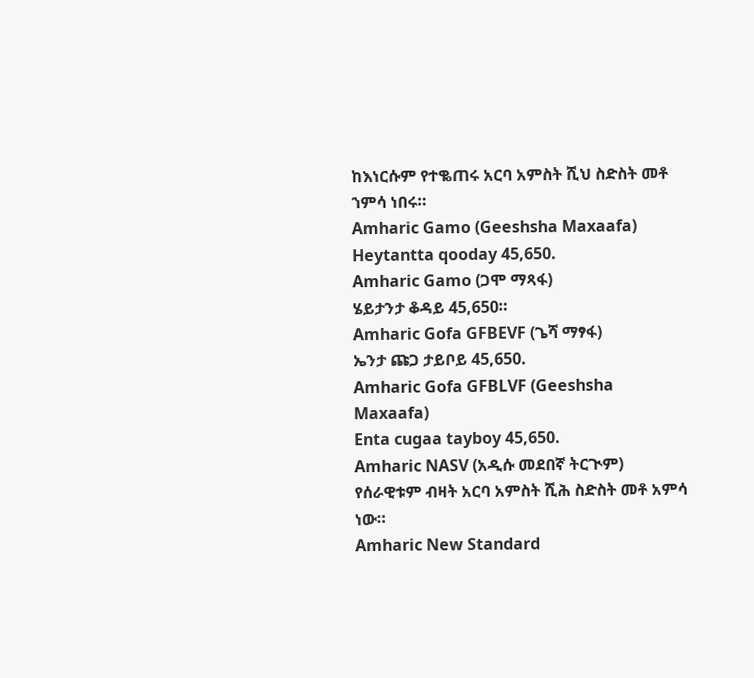ከእነርሱም የተቈጠሩ አርባ አምስት ሺህ ስድስት መቶ ኀምሳ ነበሩ።
Amharic Gamo (Geeshsha Maxaafa)
Heytantta qooday 45,650.
Amharic Gamo (ጋሞ ማጻፋ)
ሄይታንታ ቆዳይ 45,650።
Amharic Gofa GFBEVF (ጌሻ ማፃፋ)
ኤንታ ጩጋ ታይቦይ 45,650.
Amharic Gofa GFBLVF (Geeshsha Maxaafa)
Enta cugaa tayboy 45,650.
Amharic NASV (አዲሱ መደበኛ ትርጒም)
የሰራዊቱም ብዛት አርባ አምስት ሺሕ ስድስት መቶ አምሳ ነው።
Amharic New Standard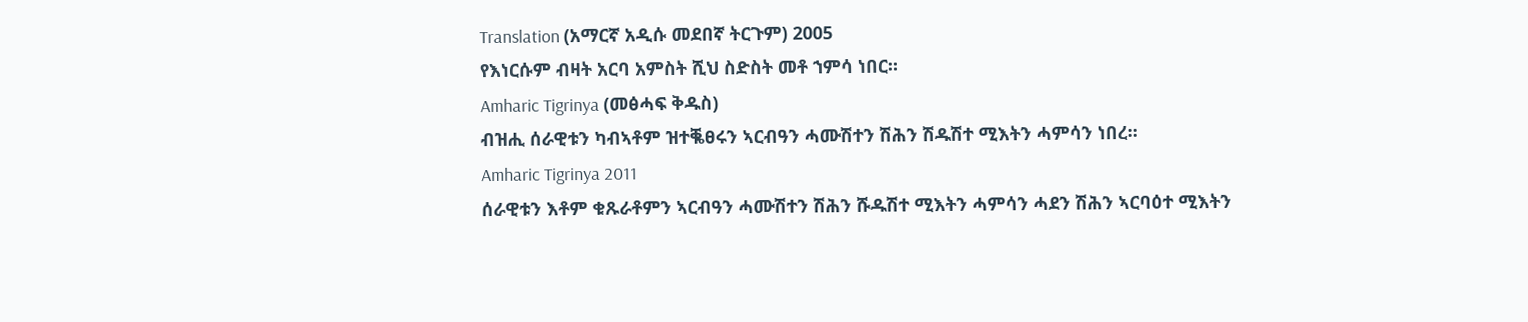Translation (አማርኛ አዲሱ መደበኛ ትርጉም) 2005
የእነርሱም ብዛት አርባ አምስት ሺህ ስድስት መቶ ኀምሳ ነበር።
Amharic Tigrinya (መፅሓፍ ቅዱስ)
ብዝሒ ሰራዊቱን ካብኣቶም ዝተቘፀሩን ኣርብዓን ሓሙሽተን ሽሕን ሽዱሽተ ሚእትን ሓምሳን ነበረ።
Amharic Tigrinya 2011
ሰራዊቱን እቶም ቁጹራቶምን ኣርብዓን ሓሙሽተን ሽሕን ሹዱሽተ ሚእትን ሓምሳን ሓደን ሽሕን ኣርባዕተ ሚእትን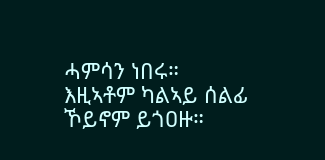ሓምሳን ነበሩ። እዚኣቶም ካልኣይ ሰልፊ ኾይኖም ይጎዐዙ።